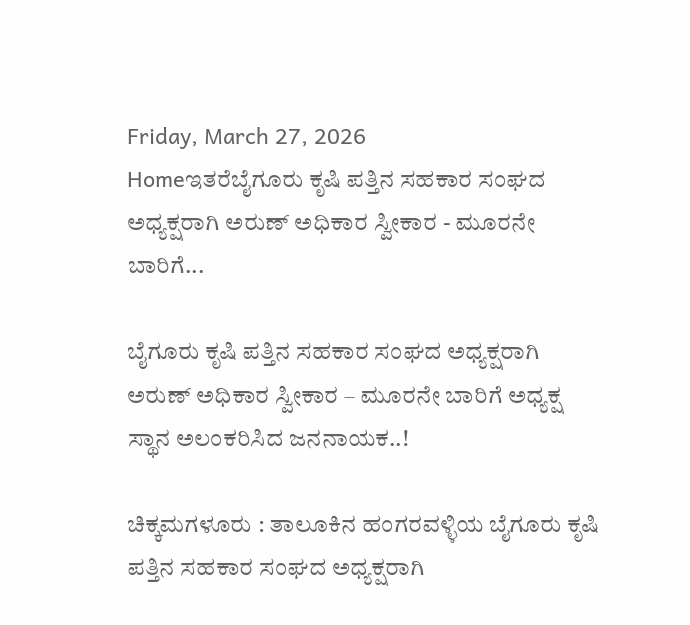Friday, March 27, 2026
Homeಇತರೆಬೈಗೂರು ಕೃಷಿ ಪತ್ತಿನ ಸಹಕಾರ ಸಂಘದ ಅಧ್ಯಕ್ಷರಾಗಿ ಅರುಣ್ ಅಧಿಕಾರ ಸ್ವೀಕಾರ - ಮೂರನೇ ಬಾರಿಗೆ...

ಬೈಗೂರು ಕೃಷಿ ಪತ್ತಿನ ಸಹಕಾರ ಸಂಘದ ಅಧ್ಯಕ್ಷರಾಗಿ ಅರುಣ್ ಅಧಿಕಾರ ಸ್ವೀಕಾರ – ಮೂರನೇ ಬಾರಿಗೆ ಅಧ್ಯಕ್ಷ ಸ್ಥಾನ ಅಲಂಕರಿಸಿದ ಜನನಾಯಕ..!

ಚಿಕ್ಕಮಗಳೂರು : ತಾಲೂಕಿನ ಹಂಗರವಳ್ಳಿಯ ಬೈಗೂರು ಕೃಷಿ ಪತ್ತಿನ ಸಹಕಾರ ಸಂಘದ ಅಧ್ಯಕ್ಷರಾಗಿ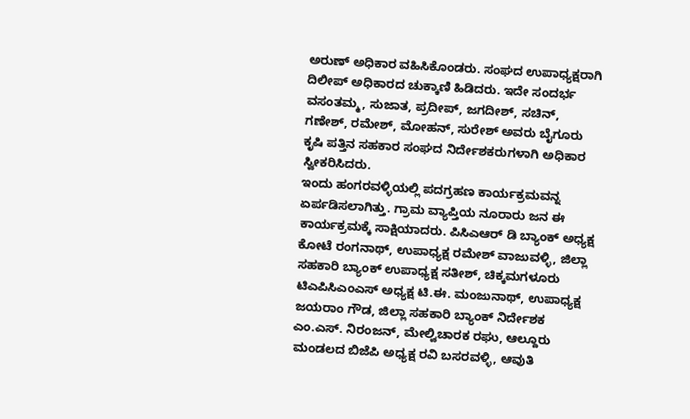ಅರುಣ್ ಅಧಿಕಾರ ವಹಿಸಿಕೊಂಡರು. ಸಂಘದ ಉಪಾಧ್ಯಕ್ಷರಾಗಿ ದಿಲೀಪ್ ಅಧಿಕಾರದ ಚುಕ್ಕಾಣಿ ಹಿಡಿದರು. ಇದೇ ಸಂದರ್ಭ ವಸಂತಮ್ಮ, ಸುಜಾತ, ಪ್ರದೀಪ್, ಜಗದೀಶ್, ಸಚಿನ್, ಗಣೇಶ್, ರಮೇಶ್, ಮೋಹನ್, ಸುರೇಶ್ ಅವರು ಬೈಗೂರು ಕೃಷಿ ಪತ್ತಿನ ಸಹಕಾರ ಸಂಘದ ನಿರ್ದೇಶಕರುಗಳಾಗಿ ಅಧಿಕಾರ ಸ್ವೀಕರಿಸಿದರು.
ಇಂದು ಹಂಗರವಳ್ಳಿಯಲ್ಲಿ ಪದಗ್ರಹಣ ಕಾರ್ಯಕ್ರಮವನ್ನ ಏರ್ಪಡಿಸಲಾಗಿತ್ತು. ಗ್ರಾಮ ವ್ಯಾಪ್ತಿಯ ನೂರಾರು ಜನ ಈ ಕಾರ್ಯಕ್ರಮಕ್ಕೆ ಸಾಕ್ಷಿಯಾದರು. ಪಿಸಿಎಆರ್ ಡಿ ಬ್ಯಾಂಕ್ ಅಧ್ಯಕ್ಷ ಕೋಟೆ ರಂಗನಾಥ್, ಉಪಾಧ್ಯಕ್ಷ ರಮೇಶ್ ವಾಜುವಳ್ಳಿ, ಜಿಲ್ಲಾ ಸಹಕಾರಿ ಬ್ಯಾಂಕ್ ಉಪಾಧ್ಯಕ್ಷ ಸತೀಶ್, ಚಿಕ್ಕಮಗಳೂರು ಟಿಎಪಿಸಿಎಂಎಸ್ ಅಧ್ಯಕ್ಷ ಟಿ.ಈ. ಮಂಜುನಾಥ್, ಉಪಾಧ್ಯಕ್ಷ ಜಯರಾಂ ಗೌಡ, ಜಿಲ್ಲಾ ಸಹಕಾರಿ ಬ್ಯಾಂಕ್ ನಿರ್ದೇಶಕ ಎಂ.ಎಸ್. ನಿರಂಜನ್, ಮೇಲ್ವಿಚಾರಕ ರಘು, ಆಲ್ದೂರು ಮಂಡಲದ ಬಿಜೆಪಿ ಅಧ್ಯಕ್ಷ ರವಿ ಬಸರವಳ್ಳಿ, ಆವುತಿ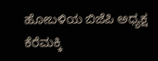ಹೋಬಳಿಯ ಬಿಜೆಪಿ ಅಧ್ಯಕ್ಷ ಕೆರೆಮಕ್ಕಿ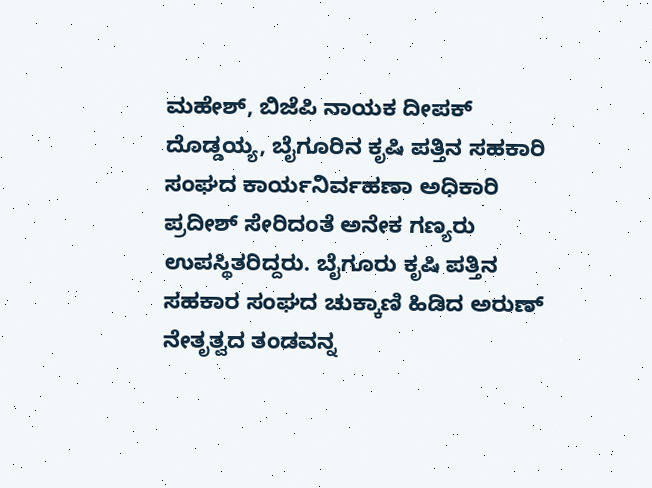ಮಹೇಶ್, ಬಿಜೆಪಿ ನಾಯಕ ದೀಪಕ್ ದೊಡ್ಡಯ್ಯ, ಬೈಗೂರಿನ ಕೃಷಿ ಪತ್ತಿನ ಸಹಕಾರಿ ಸಂಘದ ಕಾರ್ಯನಿರ್ವಹಣಾ ಅಧಿಕಾರಿ ಪ್ರದೀಶ್ ಸೇರಿದಂತೆ ಅನೇಕ ಗಣ್ಯರು ಉಪಸ್ಥಿತರಿದ್ದರು. ಬೈಗೂರು ಕೃಷಿ ಪತ್ತಿನ ಸಹಕಾರ ಸಂಘದ ಚುಕ್ಕಾಣಿ ಹಿಡಿದ ಅರುಣ್ ನೇತೃತ್ವದ ತಂಡವನ್ನ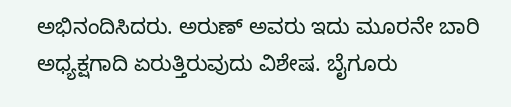ಅಭಿನಂದಿಸಿದರು. ಅರುಣ್ ಅವರು ಇದು ಮೂರನೇ ಬಾರಿ ಅಧ್ಯಕ್ಷಗಾದಿ ಏರುತ್ತಿರುವುದು ವಿಶೇಷ. ಬೈಗೂರು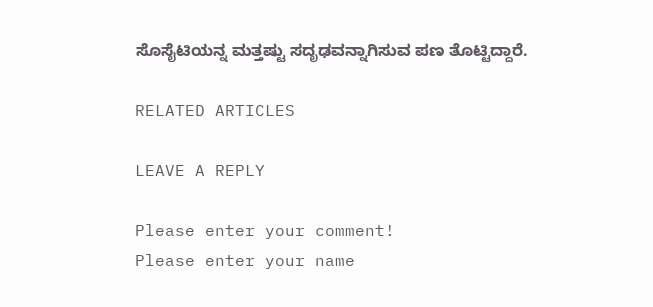ಸೊಸೈಟಿಯನ್ನ ಮತ್ತಷ್ಟು ಸದೃಢವನ್ನಾಗಿಸುವ ಪಣ ತೊಟ್ಟಿದ್ದಾರೆ.

RELATED ARTICLES

LEAVE A REPLY

Please enter your comment!
Please enter your name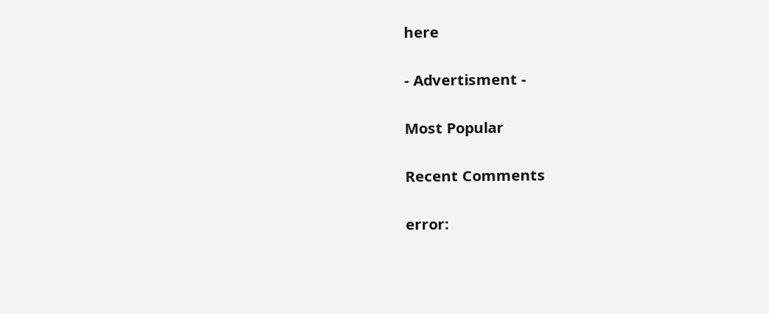here

- Advertisment -

Most Popular

Recent Comments

error: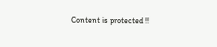Content is protected !!